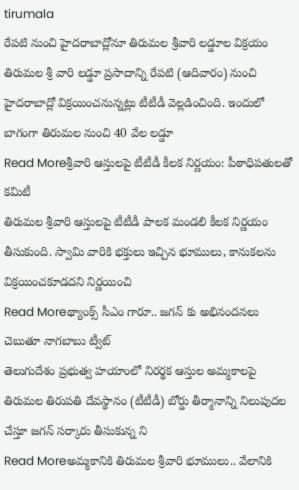tirumala
రేపటి నుంచి హైదరాబాద్లోనూ తిరుమల శ్రీవారి లడ్డూల విక్రయం
తిరుమల శ్రీ వారి లడ్డూ ప్రసాదాన్ని రేపటి (ఆదివారం) నుంచి హైదరాబాద్లో విక్రయించనున్నట్లు టీటీడీ వెల్లడించింది. ఇందులో బాగంగా తిరుమల నుంచి 40 వేల లడ్డూ
Read Moreశ్రీవారి ఆస్తులపై టీటీడీ కీలక నిర్ణయం: పీఠాధిపతులతో కమిటీ
తిరుమల శ్రీవారి ఆస్తులపై టీటీడీ పాలక మండలి కీలక నిర్ణయం తీసుకుంది. స్వామి వారికి భక్తులు ఇచ్చిన భూములు, కానుకలను విక్రయించకూడదని నిర్ణయించి
Read Moreథ్యాంక్స్ సీఎం గారూ.. జగన్ కు అభినందనలు చెబుతూ నాగబాబు ట్వీట్
తెలుగుదేశం ప్రభుత్వ హయాంలో నిరర్థక ఆస్తుల అమ్మకాలపై తిరుమల తిరుపతి దేవస్థానం (టీటీడీ) బోర్డు తీర్మానాన్ని నిలుపుదల చేస్తూ జగన్ సర్కారు తీసుకున్న ని
Read Moreఅమ్మకానికి తిరుమల శ్రీవారి భూములు.. వేలానికి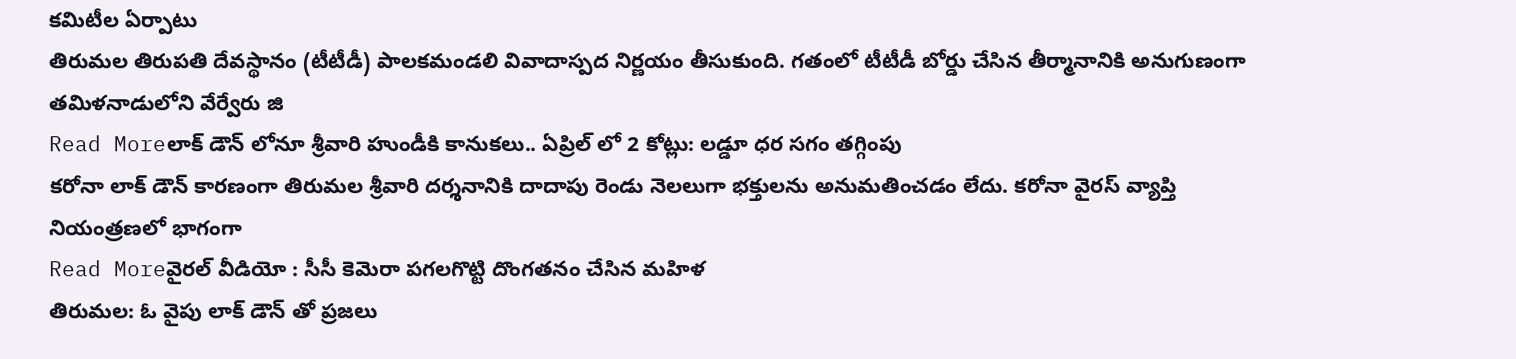కమిటీల ఏర్పాటు
తిరుమల తిరుపతి దేవస్థానం (టీటీడీ) పాలకమండలి వివాదాస్పద నిర్ణయం తీసుకుంది. గతంలో టీటీడీ బోర్డు చేసిన తీర్మానానికి అనుగుణంగా తమిళనాడులోని వేర్వేరు జి
Read Moreలాక్ డౌన్ లోనూ శ్రీవారి హుండీకి కానుకలు.. ఏప్రిల్ లో 2 కోట్లు: లడ్డూ ధర సగం తగ్గింపు
కరోనా లాక్ డౌన్ కారణంగా తిరుమల శ్రీవారి దర్శనానికి దాదాపు రెండు నెలలుగా భక్తులను అనుమతించడం లేదు. కరోనా వైరస్ వ్యాప్తి నియంత్రణలో భాగంగా
Read Moreవైరల్ వీడియో : సీసీ కెమెరా పగలగొట్టి దొంగతనం చేసిన మహిళ
తిరుమల: ఓ వైపు లాక్ డౌన్ తో ప్రజలు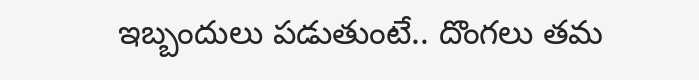ఇబ్బందులు పడుతుంటే.. దొంగలు తమ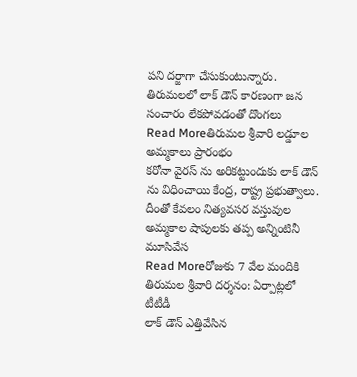పని దర్జాగా చేసుకుంటున్నారు. తిరుమలలో లాక్ డౌన్ కారణంగా జన సంచారం లేకపోవడంతో దొంగలు
Read Moreతిరుమల శ్రీవారి లడ్డూల అమ్మకాలు ప్రారంభం
కరోనా వైరస్ ను అరికట్టుందుకు లాక్ డౌన్ ను విధించాయి కేంద్ర, రాష్ట్ర ప్రభుత్వాలు. దీంతో కేవలం నిత్యవసర వస్తువుల అమ్మకాల షాపులకు తప్ప అన్నింటినీ మూసివేస
Read Moreరోజుకు 7 వేల మందికి తిరుమల శ్రీవారి దర్శనం: ఏర్పాట్లలో టీటీడీ
లాక్ డౌన్ ఎత్తివేసిన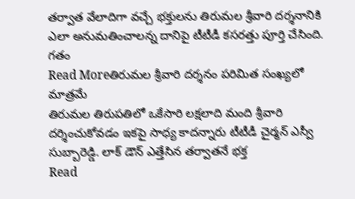తర్వాత వేలాదిగా వచ్చే భక్తులను తిరుమల శ్రీవారి దర్శనానికి ఎలా అనుమతించాలన్న దానిపై టీటీడీ కసరత్తు పూర్తి చేసింది. గతం
Read Moreతిరుమల శ్రీవారి దర్శనం పరిమిత సంఖ్యలో మాత్రమే
తిరుమల తిరుపతిలో ఒకేసారి లక్షలాది మంది శ్రీవారి దర్శించుకోవడం ఇకపై సాధ్య కాదన్నారు టీటీడీ చైర్మన్ ఎస్వీ సుబ్బారెడ్డి. లాక్ డౌన్ ఎత్తేసిన తర్వాతనే భక్త
Read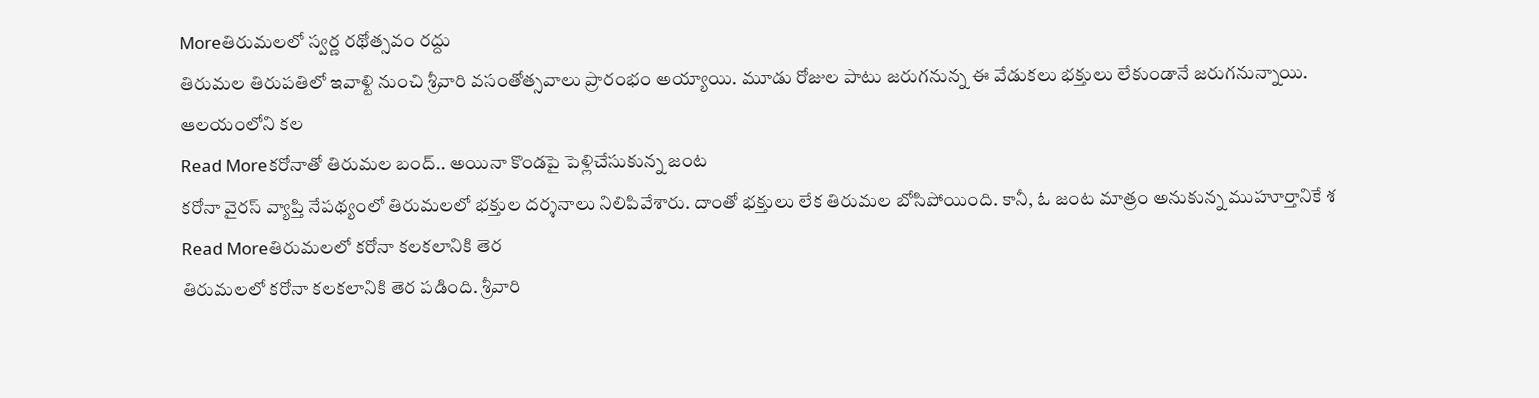Moreతిరుమలలో స్వర్ణ రథోత్సవం రద్దు
తిరుమల తిరుపతిలో ఇవాళ్టి నుంచి శ్రీవారి వసంతోత్సవాలు ప్రారంభం అయ్యాయి. మూడు రోజుల పాటు జరుగనున్న ఈ వేడుకలు భక్తులు లేకుండానే జరుగనున్నాయి. ఆలయంలోని కల
Read Moreకరోనాతో తిరుమల బంద్.. అయినా కొండపై పెళ్లిచేసుకున్న జంట
కరోనా వైరస్ వ్యాప్తి నేపథ్యంలో తిరుమలలో భక్తుల దర్శనాలు నిలిపివేశారు. దాంతో భక్తులు లేక తిరుమల బోసిపోయింది. కానీ, ఓ జంట మాత్రం అనుకున్న ముహూర్తానికే శ
Read Moreతిరుమలలో కరోనా కలకలానికి తెర
తిరుమలలో కరోనా కలకలానికి తెర పడింది. శ్రీవారి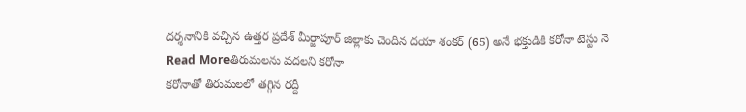దర్శనానికి వచ్చిన ఉత్తర ప్రదేశ్ మీర్జాపూర్ జిల్లాకు చెందిన దయా శంకర్ (65) అనే భక్తుడికి కరోనా టెస్టు నె
Read Moreతిరుమలను వదలని కరోనా
కరోనాతో తిరుమలలో తగ్గిన రద్దీ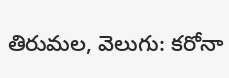తిరుమల, వెలుగు: కరోనా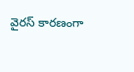వైరస్ కారణంగా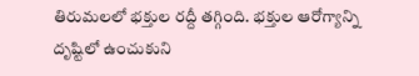తిరుమలలో భక్తుల రద్దీ తగ్గింది. భక్తుల ఆరోగ్యాన్ని దృష్టిలో ఉంచుకుని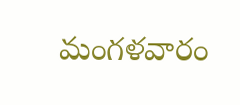మంగళవారం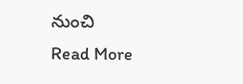నుంచి
Read More